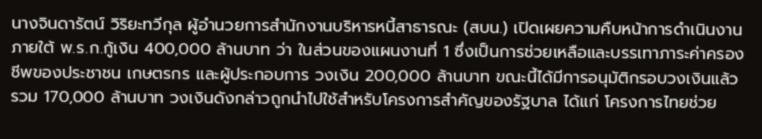นางจินดารัตน์ วิริยะทวีกุล ผู้อำนวยการสำนักงานบริหารหนี้สาธารณะ (สบน.) เปิดเผยความคืบหน้าการดำเนินงานภายใต้ พ.ร.ก.กู้เงิน 400,000 ล้านบาท ว่า ในส่วนของแผนงานที่ 1 ซึ่งเป็นการช่วยเหลือและบรรเทาภาระค่าครองชีพของประชาชน เกษตรกร และผู้ประกอบการ วงเงิน 200,000 ล้านบาท ขณะนี้ได้มีการอนุมัติกรอบวงเงินแล้วรวม 170,000 ล้านบาท วงเงินดังกล่าวถูกนำไปใช้สำหรับโครงการสำคัญของรัฐบาล ได้แก่ โครงการไทยช่วย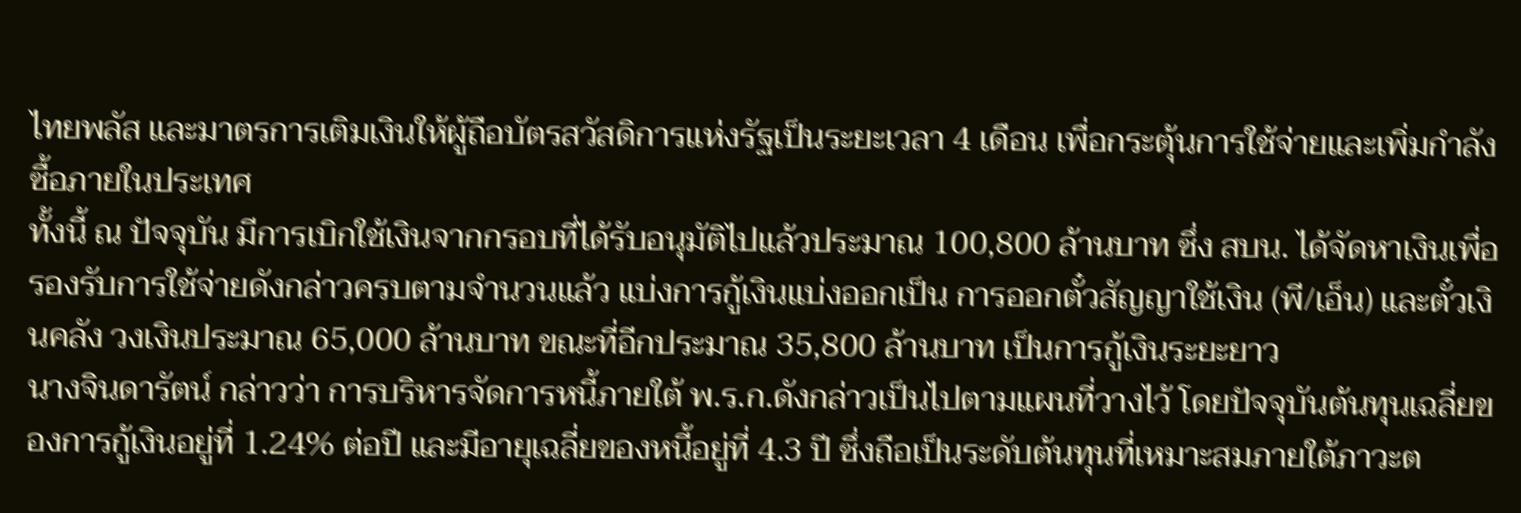ไทยพลัส และมาตรการเติมเงินให้ผู้ถือบัตรสวัสดิการแห่งรัฐเป็นระยะเวลา 4 เดือน เพื่อกระตุ้นการใช้จ่ายและเพิ่มกำลังซื้อภายในประเทศ
ทั้งนี้ ณ ปัจจุบัน มีการเบิกใช้เงินจากกรอบที่ได้รับอนุมัติไปแล้วประมาณ 100,800 ล้านบาท ซึ่ง สบน. ได้จัดหาเงินเพื่อรองรับการใช้จ่ายดังกล่าวครบตามจำนวนแล้ว แบ่งการกู้เงินแบ่งออกเป็น การออกตั๋วสัญญาใช้เงิน (พี/เอ็น) และตั๋วเงินคลัง วงเงินประมาณ 65,000 ล้านบาท ขณะที่อีกประมาณ 35,800 ล้านบาท เป็นการกู้เงินระยะยาว
นางจินดารัตน์ กล่าวว่า การบริหารจัดการหนี้ภายใต้ พ.ร.ก.ดังกล่าวเป็นไปตามแผนที่วางไว้ โดยปัจจุบันต้นทุนเฉลี่ยของการกู้เงินอยู่ที่ 1.24% ต่อปี และมีอายุเฉลี่ยของหนี้อยู่ที่ 4.3 ปี ซึ่งถือเป็นระดับต้นทุนที่เหมาะสมภายใต้ภาวะต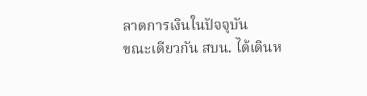ลาดการเงินในปัจจุบัน
ขณะเดียวกัน สบน. ได้เดินห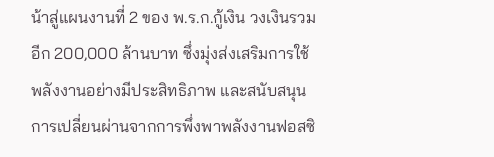น้าสู่แผนงานที่ 2 ของ พ.ร.ก.กู้เงิน วงเงินรวมอีก 200,000 ล้านบาท ซึ่งมุ่งส่งเสริมการใช้พลังงานอย่างมีประสิทธิภาพ และสนับสนุนการเปลี่ยนผ่านจากการพึ่งพาพลังงานฟอสซิ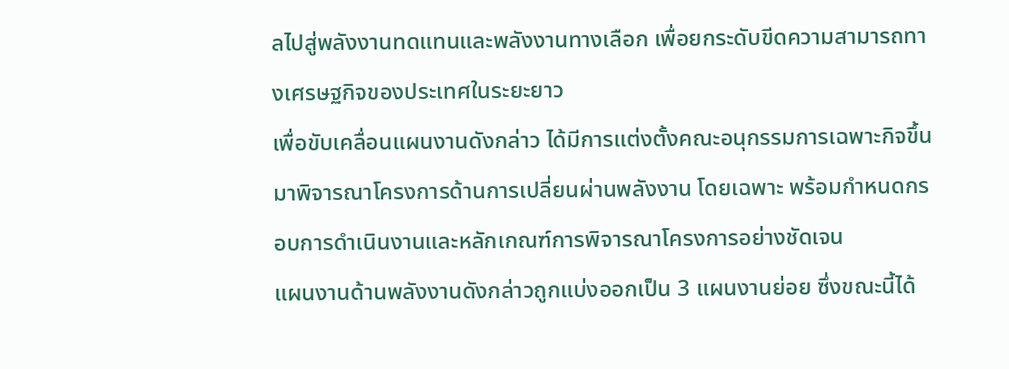ลไปสู่พลังงานทดแทนและพลังงานทางเลือก เพื่อยกระดับขีดความสามารถทางเศรษฐกิจของประเทศในระยะยาว
เพื่อขับเคลื่อนแผนงานดังกล่าว ได้มีการแต่งตั้งคณะอนุกรรมการเฉพาะกิจขึ้นมาพิจารณาโครงการด้านการเปลี่ยนผ่านพลังงาน โดยเฉพาะ พร้อมกำหนดกรอบการดำเนินงานและหลักเกณฑ์การพิจารณาโครงการอย่างชัดเจน
แผนงานด้านพลังงานดังกล่าวถูกแบ่งออกเป็น 3 แผนงานย่อย ซึ่งขณะนี้ได้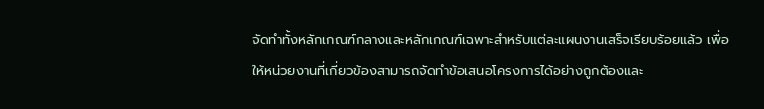จัดทำทั้งหลักเกณฑ์กลางและหลักเกณฑ์เฉพาะสำหรับแต่ละแผนงานเสร็จเรียบร้อยแล้ว เพื่อให้หน่วยงานที่เกี่ยวข้องสามารถจัดทำข้อเสนอโครงการได้อย่างถูกต้องและ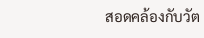สอดคล้องกับวัต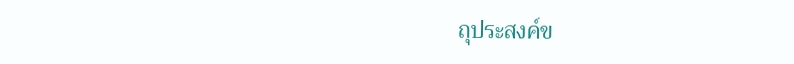ถุประสงค์ข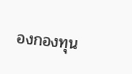องกองทุน